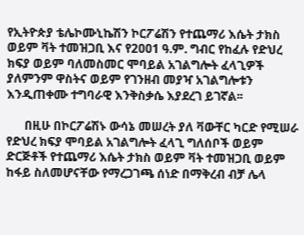የኢትዮጵያ ቴሌኮሙኒኬሽን ኮርፖሬሽን የተጨማሪ እሴት ታክስ ወይም ቫት ተመዝጋቢ እና የ2ዐዐ1 ዓ.ም. ግብር የከፈሉ የድህረ ክፍያ ወይም ባለመስመር ሞባይል አገልግሎት ፈላጊዎች ያለምንም ዋስትና ወይም የገንዘብ መያዣ አገልግሎቱን እንዲጠቀሙ ተግባራዊ እንቅስቃሴ እያደረገ ይገኛል፡፡

      በዚሁ በኮርፖሬሽኑ ውሳኔ መሠረት ያለ ቫውቸር ካርድ የሚሠራ የድህረ ክፍያ ሞባይል አገልግሎት ፈላጊ ግለሰቦች ወይም ድርጅቶች የተጨማሪ እሴት ታክስ ወይም ቫት ተመዝጋቢ ወይም ከፋይ ስለመሆናቸው የማረጋገጫ ሰነድ በማቅረብ ብቻ ሌላ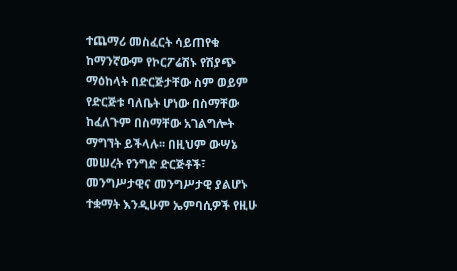ተጨማሪ መስፈርት ሳይጠየቁ ከማንኛውም የኮርፖሬሽኑ የሽያጭ ማዕከላት በድርጅታቸው ስም ወይም የድርጅቱ ባለቤት ሆነው በስማቸው ከፈለጉም በስማቸው አገልግሎት ማግኘት ይችላሉ፡፡ በዚህም ውሣኔ መሠረት የንግድ ድርጅቶች፣ መንግሥታዊና መንግሥታዊ ያልሆኑ ተቋማት እንዲሁም ኤምባሲዎች የዚሁ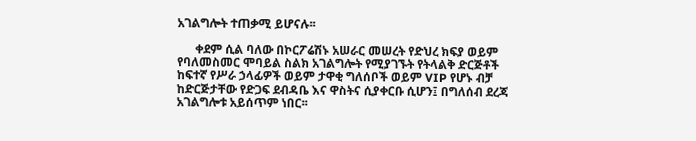አገልግሎት ተጠቃሚ ይሆናሉ፡፡

      ቀደም ሲል ባለው በኮርፖሬሽኑ አሠራር መሠረት የድህረ ክፍያ ወይም የባለመስመር ሞባይል ስልክ አገልግሎት የሚያገኙት የትላልቅ ድርጅቶች ከፍተኛ የሥራ ኃላፊዎች ወይም ታዋቂ ግለሰቦች ወይም VIP የሆኑ ብቻ ከድርጅታቸው የድጋፍ ደብዳቤ እና ዋስትና ሲያቀርቡ ሲሆን፤ በግለሰብ ደረጃ አገልግሎቱ አይሰጥም ነበር፡፡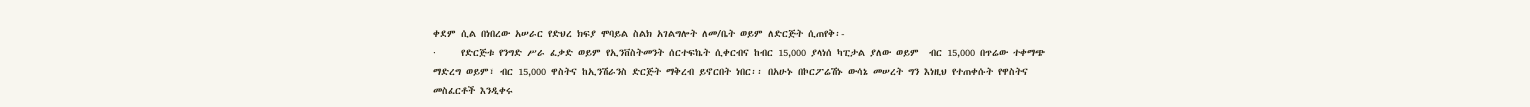ቀደም ሲል በነበረው አሠራር የድህረ ክፍያ ሞባይል ስልክ አገልግሎት ለመ/ቤት ወይም ለድርጅት ሲጠየቅ፡-
·     የድርጅቱ የንግድ ሥራ ፈቃድ ወይም የኢንቨስትመንት ሰርተፍኬት ሲቀርብና ከብር 15,000 ያላነሰ ካፒታል ያለው ወይም  ብር 15,000 በጥሬው ተቀማጭ ማድረግ ወይም፣ ብር 15,000 ዋስትና ከኢንሽራንስ ድርጅት ማቅረብ ይኖርበት ነበር፡፡ በአሁኑ በኮርፖሬሽኑ ውሳኔ መሠረት ግን እነዚህ የተጠቀሱት የዋስትና መስፈርቶች እንዲቀሩ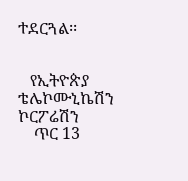ተደርጓል፡፡


   የኢትዮጵያ ቴሌኮሙኒኬሽን ኮርፖሬሽን
    ጥር 13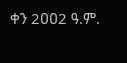ቀን 2ዐዐ2 ዓ.ም.